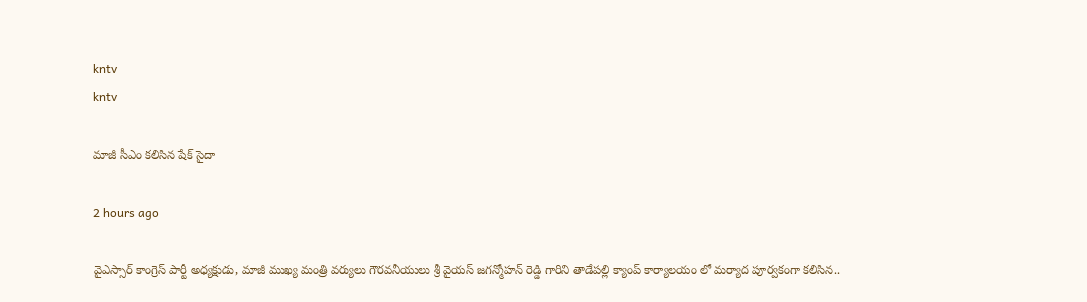kntv
kntv

మాజీ సీఎం కలిసిన షేక్ సైదా

2 hours ago

వైఎస్సార్ కాంగ్రెస్ పార్టీ అధ్యక్షుడు, మాజీ ముఖ్య మంత్రి వర్యులు గౌరవనీయులు శ్రీ వైయస్ జగన్మోహన్ రెడ్డి గారిని తాడేపల్లి క్యాంప్ కార్యాలయం లో మర్యాద పూర్వకంగా కలిసిన..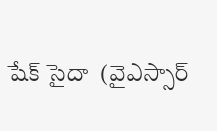షేక్ సైదా  (వైఎస్సార్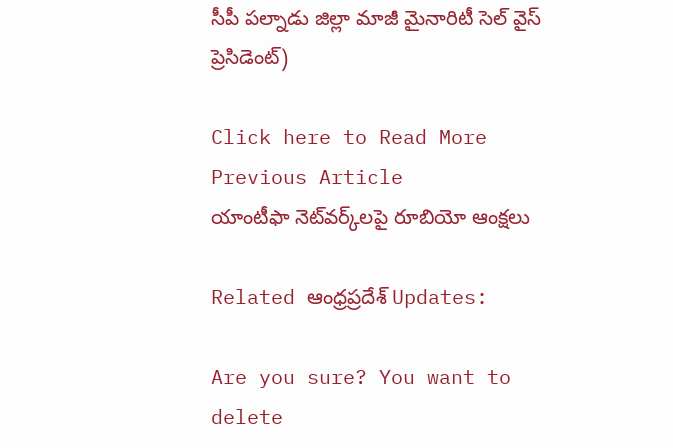సీపీ పల్నాడు జిల్లా మాజీ మైనారిటీ సెల్ వైస్ ప్రెసిడెంట్)

Click here to Read More
Previous Article
యాంటీఫా నెట్‌వర్క్‌లపై రూబియో ఆంక్షలు

Related ఆంధ్రప్రదేశ్ Updates:

Are you sure? You want to delete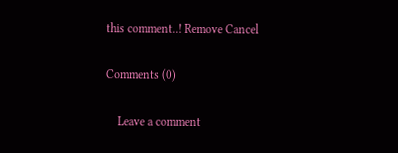this comment..! Remove Cancel

Comments (0)

    Leave a comment